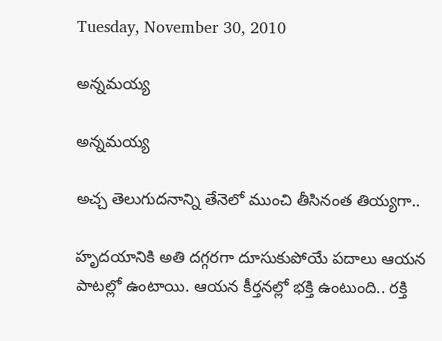Tuesday, November 30, 2010

అన్నమయ్య

అన్నమయ్య

అచ్చ తెలుగుదనాన్ని తేనెలో ముంచి తీసినంత తియ్యగా..

హృదయానికి అతి దగ్గరగా దూసుకుపోయే పదాలు ఆయన పాటల్లో ఉంటాయి. ఆయన కీర్తనల్లో భక్తి ఉంటుంది.. రక్తి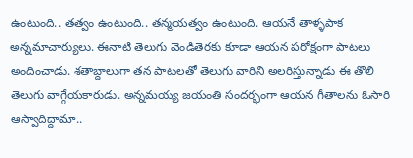ఉంటుంది.. తత్వం ఉంటుంది.. తన్మయత్వం ఉంటుంది. ఆయనే తాళ్ళపాక అన్నమాచార్యులు. ఈనాటి తెలుగు వెండితెరకు కూడా ఆయన పరోక్షంగా పాటలు అందించాడు. శతాబ్దాలుగా తన పాటలతో తెలుగు వారిని అలరిస్తున్నాడు ఈ తొలి తెలుగు వాగ్గేయకారుడు. అన్నమయ్య జయంతి సందర్భంగా ఆయన గీతాలను ఓసారి ఆస్వాదిద్దామా..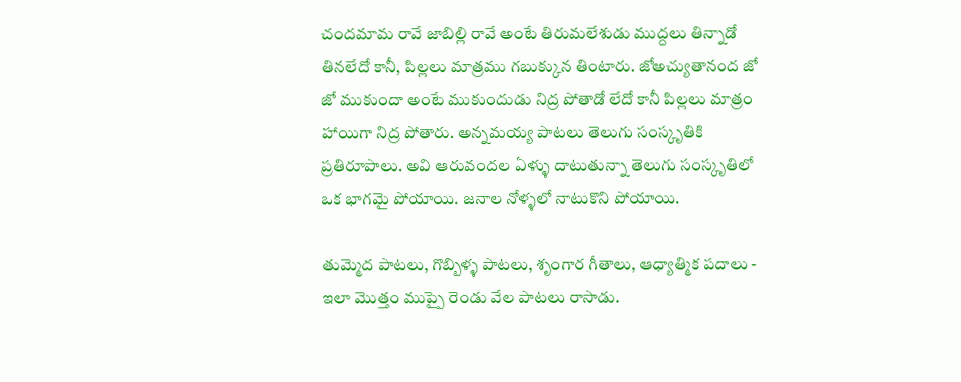చందమామ రావే జాబిల్లి రావే అంటే తిరుమలేశుడు ముద్దలు తిన్నాడో తినలేదో కానీ, పిల్లలు మాత్రము గబుక్కున తింటారు. జోఅచ్యుతానంద జో జో ముకుందా అంటే ముకుందుడు నిద్ర పోతాడో లేదో కానీ పిల్లలు మాత్రం హాయిగా నిద్ర పోతారు. అన్నమయ్య పాటలు తెలుగు సంస్కృతికి ప్రతిరూపాలు. అవి ఆరువందల ఏళ్ళు దాటుతున్నా తెలుగు సంస్కృతిలో ఒక భాగమై పోయాయి. జనాల నోళ్ళలో నాటుకొని పోయాయి.

తుమ్మెద పాటలు, గొబ్బిళ్ళ పాటలు, శృంగార గీతాలు, ఆధ్యాత్మిక పదాలు - ఇలా మొత్తం ముప్పై రెండు వేల పాటలు రాసాడు.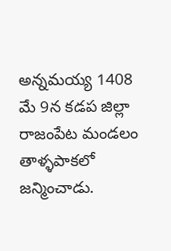అన్నమయ్య 1408 మే 9న కడప జిల్లా రాజంపేట మండలం తాళ్ళపాకలో జన్మించాడు.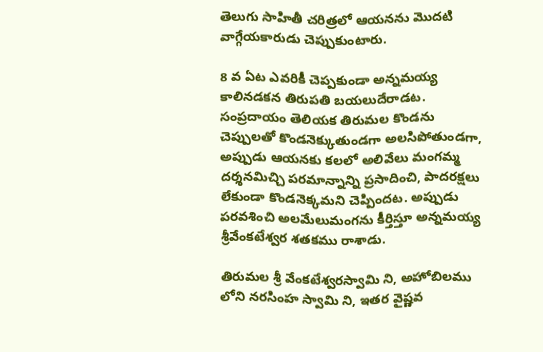తెలుగు సాహితీ చరిత్రలో ఆయనను మొదటి వాగ్గేయకారుడు చెప్పుకుంటారు.

8 వ ఏట ఎవరికీ చెప్పకుండా అన్నమయ్య కాలినడకన తిరుపతి బయలుదేరాడట. సంప్రదాయం తెలియక తిరుమల కొండను చెప్పులతో కొండనెక్కుతుండగా అలసిపోతుండగా, అప్పుడు ఆయనకు కలలో అలివేలు మంగమ్మ దర్శనమిచ్చి పరమాన్నాన్ని ప్రసాదించి, పాదరక్షలు లేకుండా కొండనెక్కమని చెప్పిందట. అప్పుడు పరవశించి అలమేలుమంగను కీర్తిస్తూ అన్నమయ్య శ్రీవేంకటేశ్వర శతకము రాశాడు.

తిరుమల శ్రీ వేంకటేశ్వరస్వామి ని, అహోబిలము లోని నరసింహ స్వామి ని, ఇతర వైష్ణవ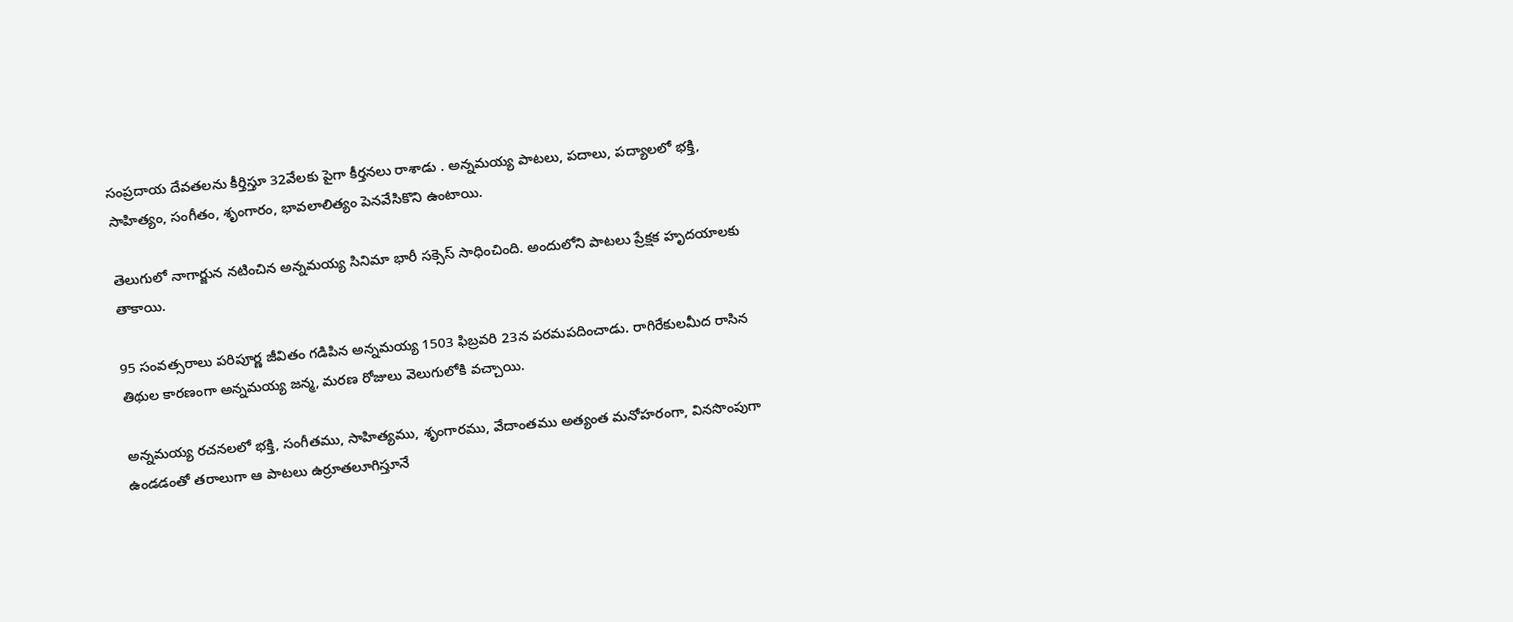సంప్రదాయ దేవతలను కీర్తిస్తూ 32వేలకు పైగా కీర్తనలు రాశాడు . అన్నమయ్య పాటలు, పదాలు, పద్యాలలో భక్తి, సాహిత్యం, సంగీతం, శృంగారం, భావలాలిత్యం పెనవేసికొని ఉంటాయి.

తెలుగులో నాగార్జున నటించిన అన్నమయ్య సినిమా భారీ సక్సెస్‌‌ సాధించింది. అందులోని పాటలు ప్రేక్షక హృదయాలకు తాకాయి.

95 సంవత్సరాలు పరిపూర్ణ జీవితం గడిపిన అన్నమయ్య 1503 ఫిబ్రవరి 23న పరమపదించాడు. రాగిరేకులమీద రాసిన తిథుల కారణంగా అన్నమయ్య జన్మ, మరణ రోజులు వెలుగులోకి వచ్చాయి.

అన్నమయ్య రచనలలో భక్తి, సంగీతము, సాహిత్యము, శృంగారము, వేదాంతము అత్యంత మనోహరంగా, వినసొంపుగా ఉండడంతో తరాలుగా ఆ పాటలు ఉర్రూతలూగిస్తూనే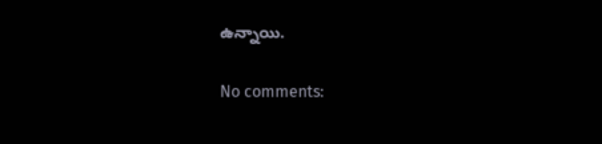ఉన్నాయి.

No comments: